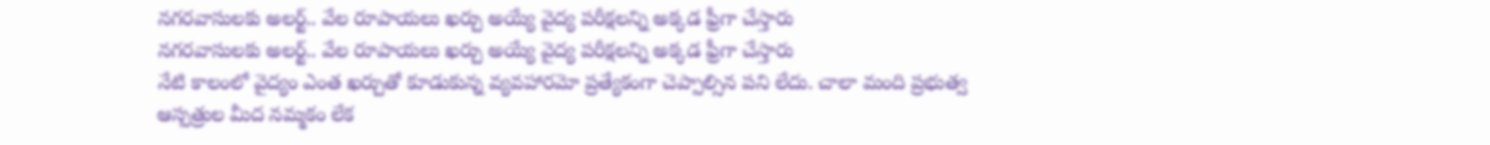నగరవాసులకు అలర్ట్.. వేల రూపాయలు ఖర్చు అయ్యే వైద్య పరీక్షలన్ని అక్కడ ఫ్రీగా చేస్తారు
నగరవాసులకు అలర్ట్.. వేల రూపాయలు ఖర్చు అయ్యే వైద్య పరీక్షలన్ని అక్కడ ఫ్రీగా చేస్తారు
నేటి కాలంలో వైద్యం ఎంత ఖర్చుతో కూడుకున్న వ్యవహారమో ప్రత్యేకంగా చెప్పాల్సిన పని లేదు. చాలా మంది ప్రభుత్వ ఆస్పత్రుల మీద నమ్మకం లేక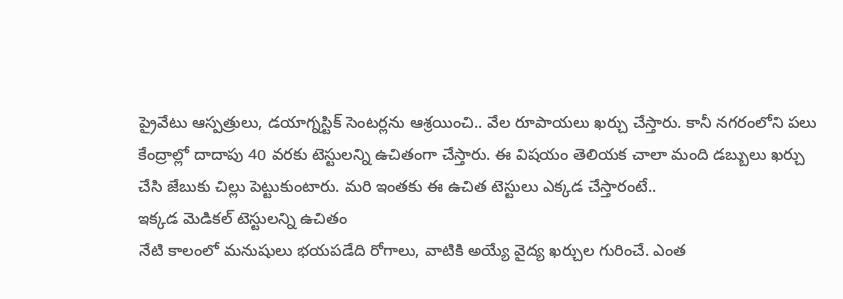ప్రైవేటు ఆస్పత్రులు, డయాగ్నస్టిక్ సెంటర్లను ఆశ్రయించి.. వేల రూపాయలు ఖర్చు చేస్తారు. కానీ నగరంలోని పలు కేంద్రాల్లో దాదాపు 40 వరకు టెస్టులన్ని ఉచితంగా చేస్తారు. ఈ విషయం తెలియక చాలా మంది డబ్బులు ఖర్చు చేసి జేబుకు చిల్లు పెట్టుకుంటారు. మరి ఇంతకు ఈ ఉచిత టెస్టులు ఎక్కడ చేస్తారంటే..
ఇక్కడ మెడికల్ టెస్టులన్ని ఉచితం
నేటి కాలంలో మనుషులు భయపడేది రోగాలు, వాటికి అయ్యే వైద్య ఖర్చుల గురించే. ఎంత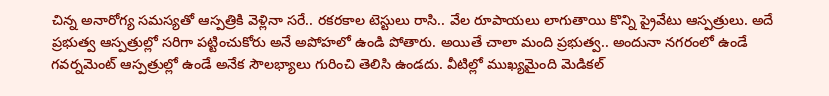చిన్న అనారోగ్య సమస్యతో ఆస్పత్రికి వెళ్లినా సరే.. రకరకాల టెస్టులు రాసి.. వేల రూపాయలు లాగుతాయి కొన్ని ప్రైవేటు ఆస్పత్రులు. అదే ప్రభుత్వ ఆస్పత్రుల్లో సరిగా పట్టించుకోరు అనే అపోహలో ఉండి పోతారు. అయితే చాలా మంది ప్రభుత్వ.. అందునా నగరంలో ఉండే గవర్నమెంట్ ఆస్పత్రుల్లో ఉండే అనేక సౌలభ్యాలు గురించి తెలిసి ఉండదు. వీటిల్లో ముఖ్యమైంది మెడికల్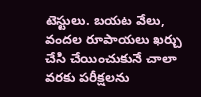టెస్టులు. బయట వేలు, వందల రూపాయలు ఖర్చు చేసి చేయించుకునే చాలా వరకు పరీక్షలను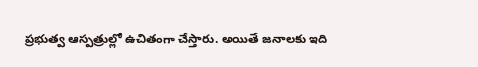ప్రభుత్వ ఆస్పత్రుల్లో ఉచితంగా చేస్తారు. అయితే జనాలకు ఇది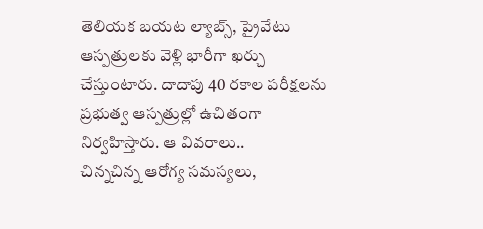తెలియక బయట ల్యాబ్స్, ప్రైవేటు ఆస్పత్రులకు వెళ్లి భారీగా ఖర్చు చేస్తుంటారు. దాదాపు 40 రకాల పరీక్షలను ప్రభుత్వ ఆస్పత్రుల్లో ఉచితంగా నిర్వహిస్తారు. ఆ వివరాలు..
చిన్నచిన్న ఆరోగ్య సమస్యలు,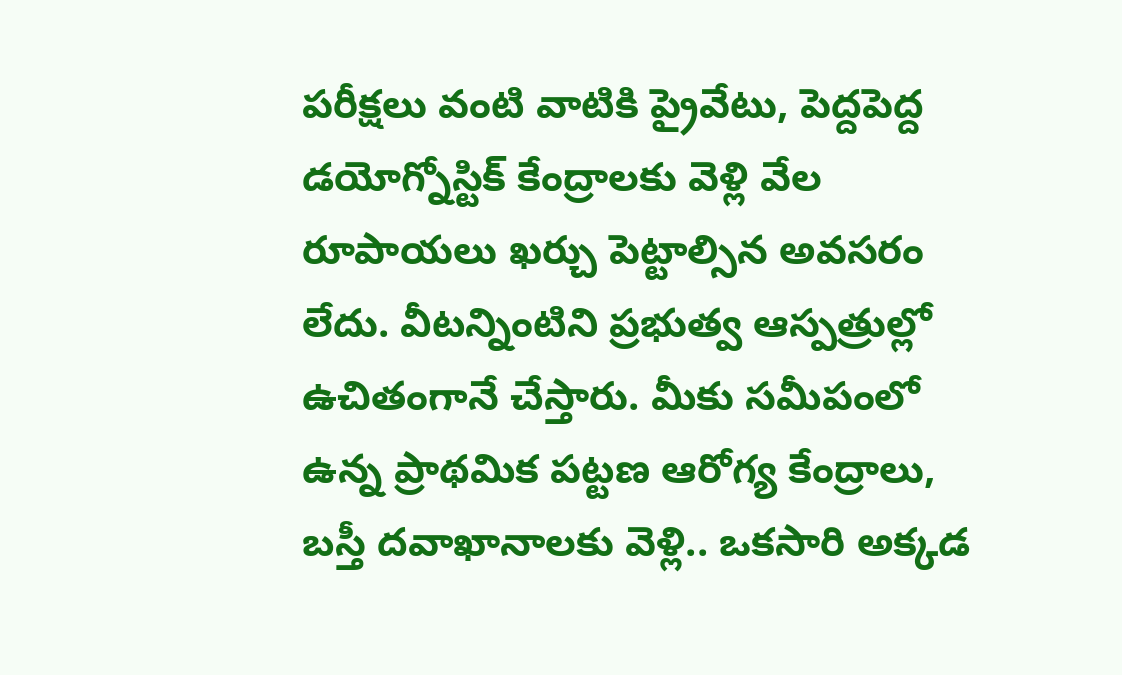పరీక్షలు వంటి వాటికి ప్రైవేటు, పెద్దపెద్ద డయోగ్నోస్టిక్ కేంద్రాలకు వెళ్లి వేల రూపాయలు ఖర్చు పెట్టాల్సిన అవసరం లేదు. వీటన్నింటిని ప్రభుత్వ ఆస్పత్రుల్లో ఉచితంగానే చేస్తారు. మీకు సమీపంలో ఉన్న ప్రాథమిక పట్టణ ఆరోగ్య కేంద్రాలు, బస్తీ దవాఖానాలకు వెళ్లి.. ఒకసారి అక్కడ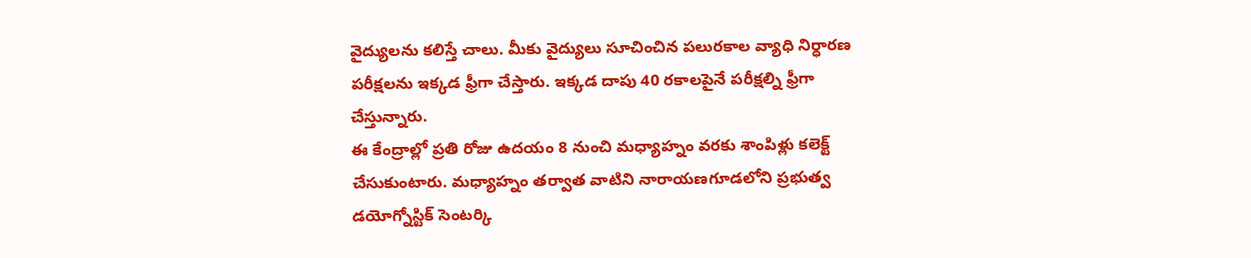వైద్యులను కలిస్తే చాలు. మీకు వైద్యులు సూచించిన పలురకాల వ్యాధి నిర్ధారణ పరీక్షలను ఇక్కడ ఫ్రీగా చేస్తారు. ఇక్కడ దాపు 40 రకాలపైనే పరీక్షల్ని ఫ్రీగా చేస్తున్నారు.
ఈ కేంద్రాల్లో ప్రతి రోజు ఉదయం 8 నుంచి మధ్యాహ్నం వరకు శాంపిళ్లు కలెక్ట్ చేసుకుంటారు. మధ్యాహ్నం తర్వాత వాటిని నారాయణగూడలోని ప్రభుత్వ డయోగ్నోస్టిక్ సెంటర్కి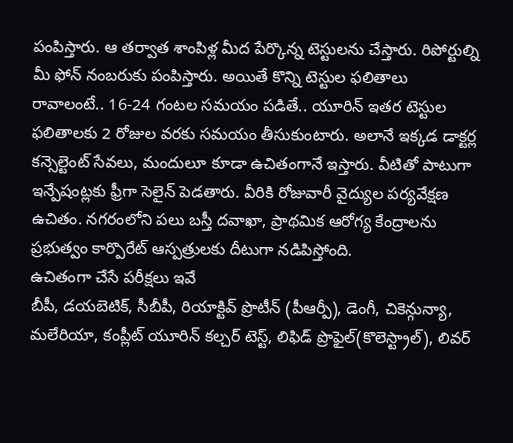పంపిస్తారు. ఆ తర్వాత శాంపిళ్ల మీద పేర్కొన్న టెస్టులను చేస్తారు. రిపోర్టుల్ని మీ ఫోన్ నంబరుకు పంపిస్తారు. అయితే కొన్ని టెస్టుల ఫలితాలు రావాలంటే.. 16-24 గంటల సమయం పడితే.. యూరిన్ ఇతర టెస్టుల ఫలితాలకు 2 రోజుల వరకు సమయం తీసుకుంటారు. అలానే ఇక్కడ డాక్టర్ల కన్సెల్టెంట్ సేవలు, మందులూ కూడా ఉచితంగానే ఇస్తారు. వీటితో పాటుగా ఇన్పేషంట్లకు ఫ్రీగా సెలైన్ పెడతారు. వీరికి రోజువారీ వైద్యుల పర్యవేక్షణ ఉచితం. నగరంలోని పలు బస్తీ దవాఖా, ప్రాథమిక ఆరోగ్య కేంద్రాలను ప్రభుత్వం కార్పొరేట్ ఆస్పత్రులకు దీటుగా నడిపిస్తోంది.
ఉచితంగా చేసే పరీక్షలు ఇవే
బీపీ, డయబెటిక్, సీబీపీ, రియాక్టివ్ ప్రొటీన్ (పీఆర్పీ), డెంగీ, చికెన్గున్యా, మలేరియా, కంప్లీట్ యూరిన్ కల్చర్ టెస్ట్, లిఫిడ్ ప్రొఫైల్(కొలెస్ట్రాల్), లివర్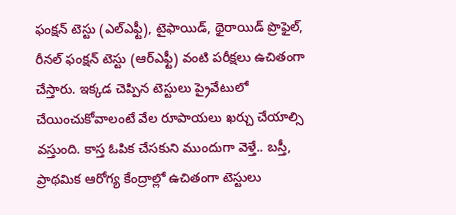ఫంక్షన్ టెస్టు (ఎల్ఎఫ్టీ), టైఫాయిడ్, థైరాయిడ్ ప్రొఫైల్, రీనల్ ఫంక్షన్ టెస్టు (ఆర్ఎఫ్టీ) వంటి పరీక్షలు ఉచితంగా చేస్తారు. ఇక్కడ చెప్పిన టెస్టులు ప్రైవేటులో చేయించుకోవాలంటే వేల రూపాయలు ఖర్చు చేయాల్సి వస్తుంది. కాస్త ఓపిక చేసకుని ముందుగా వెళ్తే.. బస్తీ, ప్రాథమిక ఆరోగ్య కేంద్రాల్లో ఉచితంగా టెస్టులు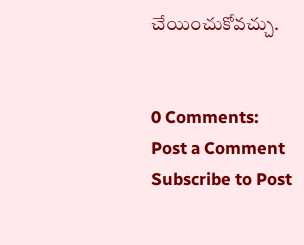చేయించుకోవచ్చు.


0 Comments:
Post a Comment
Subscribe to Post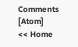Comments [Atom]
<< Home